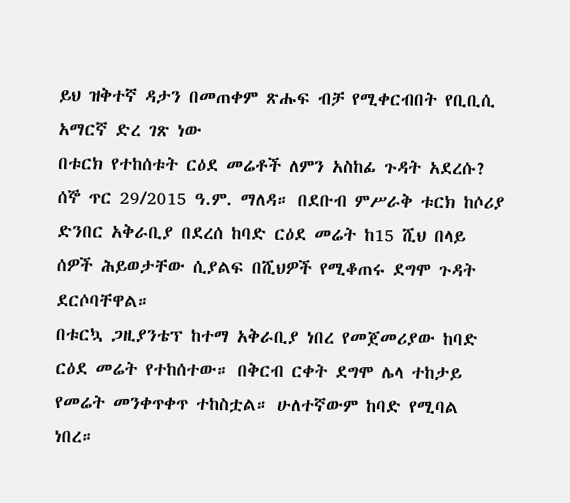ይህ ዝቅተኛ ዳታን በመጠቀም ጽሑፍ ብቻ የሚቀርብበት የቢቢሲ አማርኛ ድረ ገጽ ነው
በቱርክ የተከሰቱት ርዕደ መሬቶች ለምን አስከፊ ጉዳት አደረሱ?
ሰኞ ጥር 29/2015 ዓ.ም. ማለዳ። በደቡብ ምሥራቅ ቱርክ ከሶሪያ ድንበር አቅራቢያ በደረሰ ከባድ ርዕደ መሬት ከ15 ሺህ በላይ ሰዎች ሕይወታቸው ሲያልፍ በሺህዎች የሚቆጠሩ ደግሞ ጉዳት ደርሶባቸዋል።
በቱርኳ ጋዚያንቴፕ ከተማ አቅራቢያ ነበረ የመጀመሪያው ከባድ ርዕደ መሬት የተከሰተው። በቅርብ ርቀት ደግሞ ሌላ ተከታይ የመሬት መንቀጥቀጥ ተከስቷል። ሁለተኛውም ከባድ የሚባል ነበረ።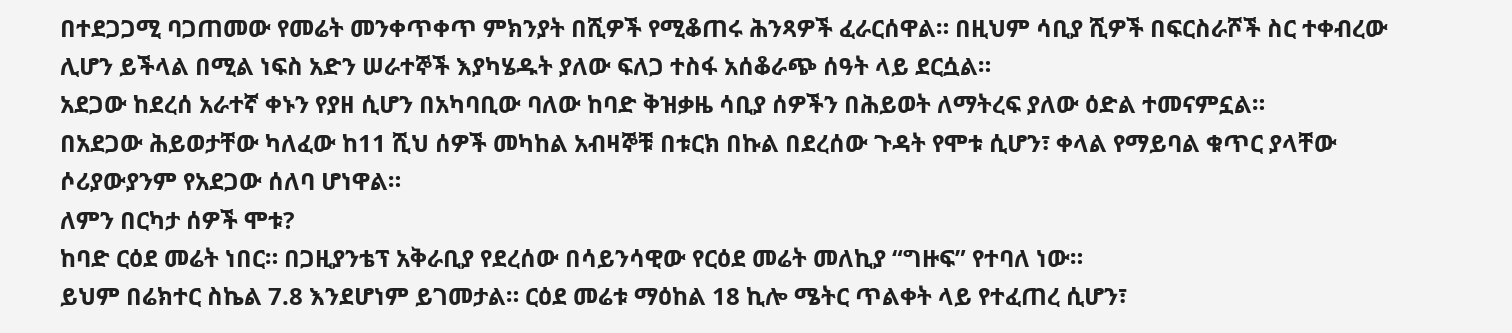በተደጋጋሚ ባጋጠመው የመሬት መንቀጥቀጥ ምክንያት በሺዎች የሚቆጠሩ ሕንጻዎች ፈራርሰዋል። በዚህም ሳቢያ ሺዎች በፍርስራሾች ስር ተቀብረው ሊሆን ይችላል በሚል ነፍስ አድን ሠራተኞች እያካሄዱት ያለው ፍለጋ ተስፋ አሰቆራጭ ሰዓት ላይ ደርሷል።
አደጋው ከደረሰ አራተኛ ቀኑን የያዘ ሲሆን በአካባቢው ባለው ከባድ ቅዝቃዜ ሳቢያ ሰዎችን በሕይወት ለማትረፍ ያለው ዕድል ተመናምኗል።
በአደጋው ሕይወታቸው ካለፈው ከ11 ሺህ ሰዎች መካከል አብዛኞቹ በቱርክ በኩል በደረሰው ጉዳት የሞቱ ሲሆን፣ ቀላል የማይባል ቁጥር ያላቸው ሶሪያውያንም የአደጋው ሰለባ ሆነዋል።
ለምን በርካታ ሰዎች ሞቱ?
ከባድ ርዕደ መሬት ነበር። በጋዚያንቴፕ አቅራቢያ የደረሰው በሳይንሳዊው የርዕደ መሬት መለኪያ “ግዙፍ” የተባለ ነው።
ይህም በሬክተር ስኬል 7.8 እንደሆነም ይገመታል። ርዕደ መሬቱ ማዕከል 18 ኪሎ ሜትር ጥልቀት ላይ የተፈጠረ ሲሆን፣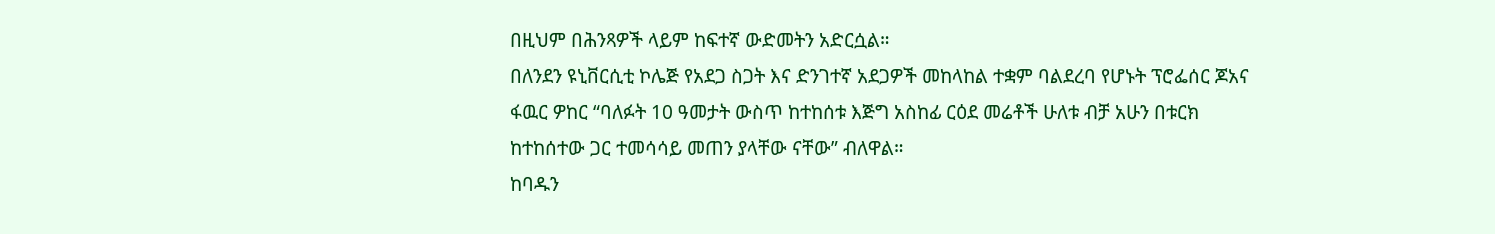በዚህም በሕንጻዎች ላይም ከፍተኛ ውድመትን አድርሷል።
በለንደን ዩኒቨርሲቲ ኮሌጅ የአደጋ ስጋት እና ድንገተኛ አደጋዎች መከላከል ተቋም ባልደረባ የሆኑት ፕሮፌሰር ጆአና ፋዉር ዎከር “ባለፉት 10 ዓመታት ውስጥ ከተከሰቱ እጅግ አስከፊ ርዕደ መሬቶች ሁለቱ ብቻ አሁን በቱርክ ከተከሰተው ጋር ተመሳሳይ መጠን ያላቸው ናቸው” ብለዋል።
ከባዱን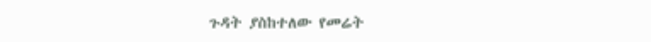ጉዳት ያስከተለው የመሬት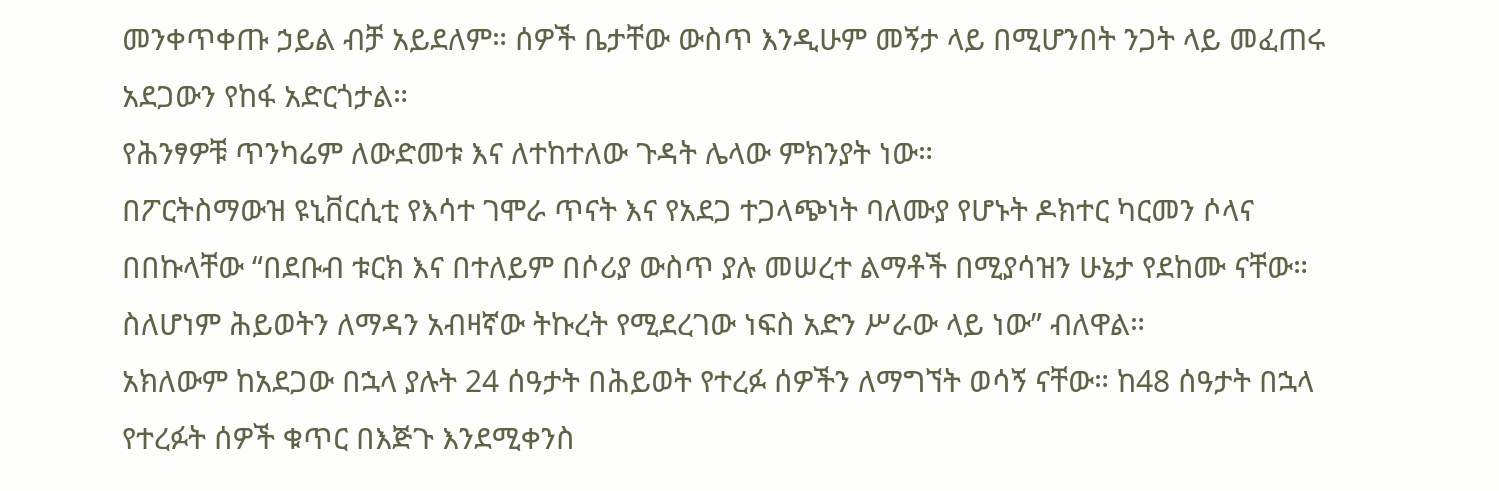መንቀጥቀጡ ኃይል ብቻ አይደለም። ሰዎች ቤታቸው ውስጥ እንዲሁም መኝታ ላይ በሚሆንበት ንጋት ላይ መፈጠሩ አደጋውን የከፋ አድርጎታል።
የሕንፃዎቹ ጥንካሬም ለውድመቱ እና ለተከተለው ጉዳት ሌላው ምክንያት ነው።
በፖርትስማውዝ ዩኒቨርሲቲ የእሳተ ገሞራ ጥናት እና የአደጋ ተጋላጭነት ባለሙያ የሆኑት ዶክተር ካርመን ሶላና በበኩላቸው “በደቡብ ቱርክ እና በተለይም በሶሪያ ውስጥ ያሉ መሠረተ ልማቶች በሚያሳዝን ሁኔታ የደከሙ ናቸው። ስለሆነም ሕይወትን ለማዳን አብዛኛው ትኩረት የሚደረገው ነፍስ አድን ሥራው ላይ ነው” ብለዋል።
አክለውም ከአደጋው በኋላ ያሉት 24 ሰዓታት በሕይወት የተረፉ ሰዎችን ለማግኘት ወሳኝ ናቸው። ከ48 ሰዓታት በኋላ የተረፉት ሰዎች ቁጥር በእጅጉ እንደሚቀንስ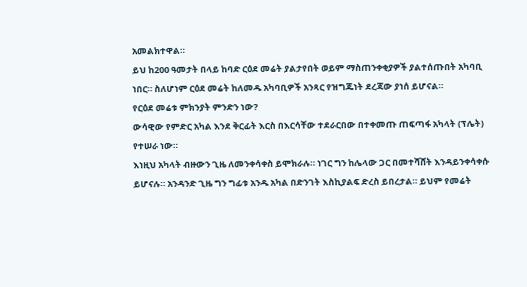አመልክተዋል።
ይህ ከ200 ዓመታት በላይ ከባድ ርዕደ መሬት ያልታየበት ወይም ማስጠንቀቂያዎች ያልተሰጡበት አካባቢ ነበር። ስለሆነም ርዕደ መሬት ከለመዱ አካባቢዎች አንጻር የዝግጁነት ደረጃው ያነሰ ይሆናል።
የርዕደ መሬቱ ምክንያት ምንድን ነው?
ውሳዊው የምድር አካል እንደ ቅርፊት እርስ በእርሳቸው ተደራርበው በተቀመጡ ጠፍጣፋ አካላት (ፕሌት) የተሠራ ነው።
እነዚህ አካላት ብዙውን ጊዜ ለመንቀሳቀስ ይሞክራሉ። ነገር ግን ከሌላው ጋር በመተሻሸት እንዳይንቀሳቀሱ ይሆናሉ። አንዳንድ ጊዜ ግን ግፊቱ አንዱ አካል በድንገት እስኪያልፍ ድረስ ይበረታል። ይህም የመሬት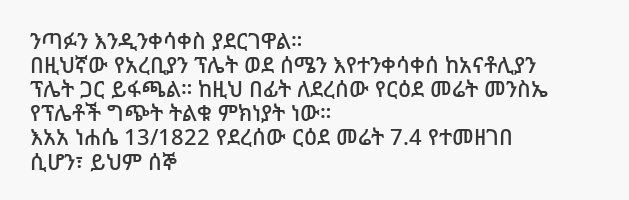ንጣፉን እንዲንቀሳቀስ ያደርገዋል።
በዚህኛው የአረቢያን ፕሌት ወደ ሰሜን እየተንቀሳቀሰ ከአናቶሊያን ፕሌት ጋር ይፋጫል። ከዚህ በፊት ለደረሰው የርዕደ መሬት መንስኤ የፕሌቶች ግጭት ትልቁ ምክነያት ነው።
እአአ ነሐሴ 13/1822 የደረሰው ርዕደ መሬት 7.4 የተመዘገበ ሲሆን፣ ይህም ሰኞ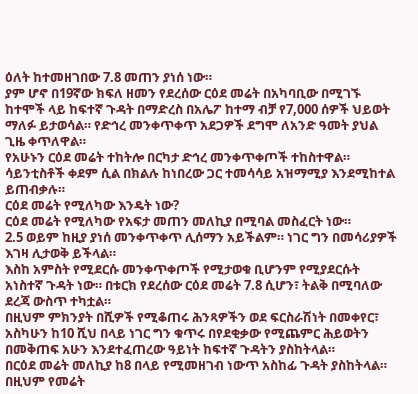ዕለት ከተመዘገበው 7.8 መጠን ያነሰ ነው።
ያም ሆኖ በ19ኛው ክፍለ ዘመን የደረሰው ርዕደ መሬት በአካባቢው በሚገኙ ከተሞች ላይ ከፍተኛ ጉዳት በማድረስ በአሌፖ ከተማ ብቻ የ7,000 ሰዎች ህይወት ማለፉ ይታወሳል። የድኅረ መንቀጥቀጥ አደጋዎች ደግሞ ለአንድ ዓመት ያህል ጊዜ ቀጥለዋል።
የአሁኑን ርዕደ መሬት ተከትሎ በርካታ ድኅረ መንቀጥቀጦች ተከስተዋል። ሳይንቲስቶች ቀደም ሲል በክልሉ ከነበረው ጋር ተመሳሳይ አዝማሚያ እንደሚከተል ይጠብቃሉ።
ርዕደ መሬት የሚለካው እንዴት ነው?
ርዕደ መሬት የሚለካው የአፍታ መጠን መለኪያ በሚባል መስፈርት ነው።
2.5 ወይም ከዚያ ያነሰ መንቀጥቀጥ ሊሰማን አይችልም። ነገር ግን በመሳሪያዎች እገዛ ሊታወቅ ይችላል።
እስከ አምስት የሚደርሱ መንቀጥቀጦች የሚታወቁ ቢሆንም የሚያደርሱት አነስተኛ ጉዳት ነው። በቱርክ የደረሰው ርዕደ መሬት 7.8 ሲሆን፣ ትልቅ በሚባለው ደረጃ ውስጥ ተካቷል።
በዚህም ምክንያት በሺዎች የሚቆጠሩ ሕንጻዎችን ወደ ፍርስራሽነት በመቀየር፣ አስካሁን ከ10 ሺህ በላይ ነገር ግን ቁጥሩ በየደቂቃው የሚጨምር ሕይወትን በመቅጠፍ አሁን እንደተፈጠረው ዓይነት ከፍተኛ ጉዳትን ያስከትላል።
በርዕደ መሬት መለኪያ ከ8 በላይ የሚመዘገብ ነውጥ አስከፊ ጉዳት ያስከትላል። በዚህም የመሬት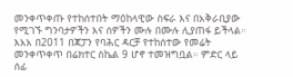መንቀጥቀጡ የተከሰተበት ማዕከላዊው ስፍራ እና በአቅራቢያው የሚገኙ ግንባታዎችን እና ሰዎችን ሙሉ በሙሉ ሊያጠፋ ይችላል።
እአአ በ2011 በጃፓን የባሕር ዳርቻ የተከሰተው የመሬት መንቀጥቀጥ በሬክተር ስኬል 9 ሆኖ ተመዝግቧል። ምድር ላይ ሰፊ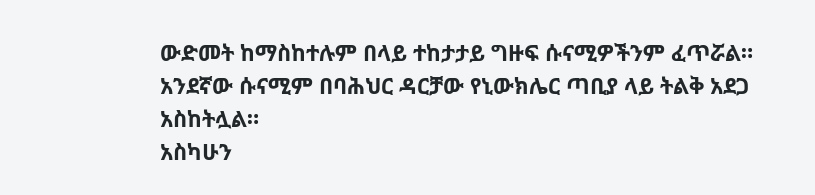ውድመት ከማስከተሉም በላይ ተከታታይ ግዙፍ ሱናሚዎችንም ፈጥሯል።
አንደኛው ሱናሚም በባሕህር ዳርቻው የኒውክሌር ጣቢያ ላይ ትልቅ አደጋ አስከትሏል።
አስካሁን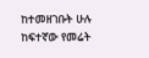ከተመዘገቡት ሁሉ ከፍተኛው የመሬት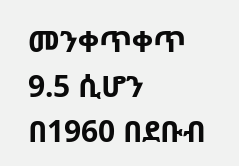መንቀጥቀጥ 9.5 ሲሆን በ1960 በደቡብ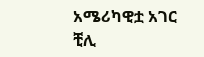አሜሪካዊቷ አገር ቺሊ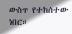ውስጥ የተከሰተው ነበር።